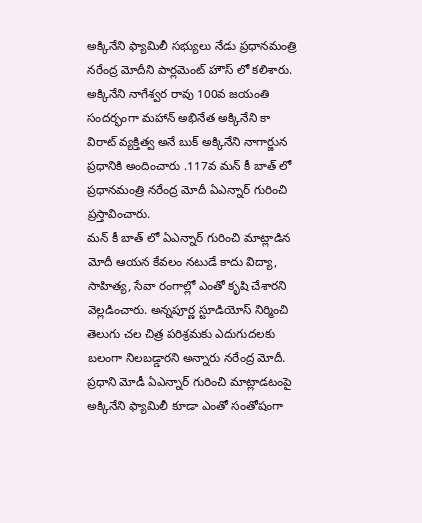అక్కినేని ఫ్యామిలీ సభ్యులు నేడు ప్రధానమంత్రి నరేంద్ర మోదీని పార్లమెంట్ హౌస్ లో కలిశారు. అక్కినేని నాగేశ్వర రావు 100వ జయంతి సందర్భంగా మహాన్ అభినేత అక్కినేని కా విరాట్ వ్యక్తిత్వ అనే బుక్ అక్కినేని నాగార్జున ప్రధానికి అందించారు .117వ మన్ కీ బాత్ లో ప్రధానమంత్రి నరేంద్ర మోదీ ఏఎన్నార్ గురించి ప్రస్తావించారు.
మన్ కీ బాత్ లో ఏఎన్నార్ గురించి మాట్లాడిన మోదీ ఆయన కేవలం నటుడే కాదు విద్యా, సాహిత్య, సేవా రంగాల్లో ఎంతో కృషి చేశారని వెల్లడించారు. అన్నపూర్ణ స్టూడియోస్ నిర్మించి తెలుగు చల చిత్ర పరిశ్రమకు ఎదుగుదలకు బలంగా నిలబడ్డారని అన్నారు నరేంద్ర మోదీ.
ప్రధాని మోడీ ఏఎన్నార్ గురించి మాట్లాడటంపై అక్కినేని ఫ్యామిలీ కూడా ఎంతో సంతోషంగా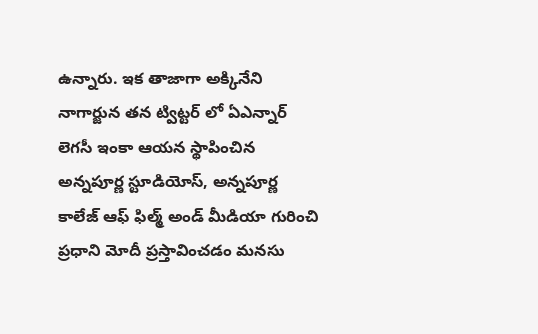ఉన్నారు. ఇక తాజాగా అక్కినేని నాగార్జున తన ట్విట్టర్ లో ఏఎన్నార్ లెగసీ ఇంకా ఆయన స్థాపించిన అన్నపూర్ణ స్టూడియోస్, అన్నపూర్ణ కాలేజ్ ఆఫ్ ఫిల్మ్ అండ్ మీడియా గురించి ప్రధాని మోదీ ప్రస్తావించడం మనసు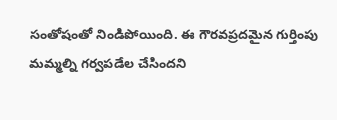సంతోషంతో నిండిపోయింది. ఈ గౌరవప్రదమైన గుర్తింపు మమ్మల్ని గర్వపడేల చేసిందని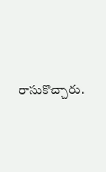రాసుకొచ్చారు.